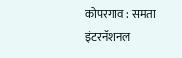कोपरगाव : समता इंटरनॅशनल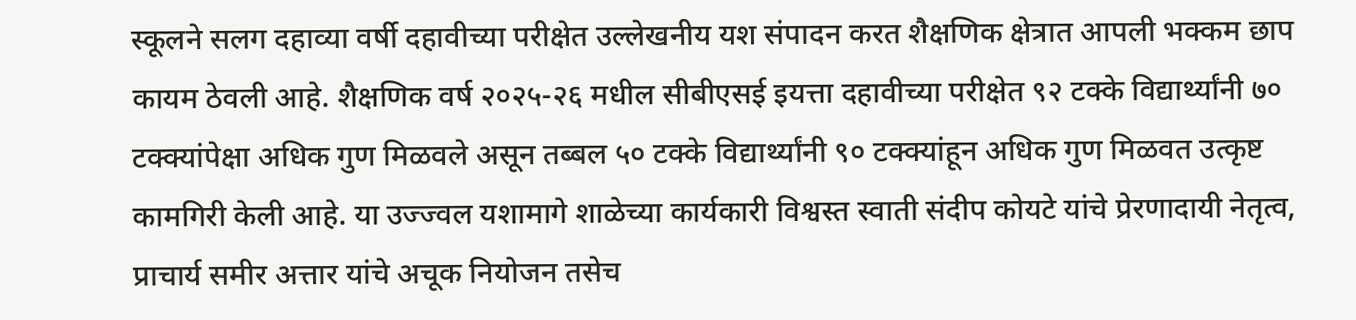स्कूलने सलग दहाव्या वर्षी दहावीच्या परीक्षेत उल्लेखनीय यश संपादन करत शैक्षणिक क्षेत्रात आपली भक्कम छाप कायम ठेवली आहे. शैक्षणिक वर्ष २०२५-२६ मधील सीबीएसई इयत्ता दहावीच्या परीक्षेत ९२ टक्के विद्यार्थ्यांनी ७० टक्क्यांपेक्षा अधिक गुण मिळवले असून तब्बल ५० टक्के विद्यार्थ्यांनी ९० टक्क्यांहून अधिक गुण मिळवत उत्कृष्ट कामगिरी केली आहे. या उज्ज्वल यशामागे शाळेच्या कार्यकारी विश्वस्त स्वाती संदीप कोयटे यांचे प्रेरणादायी नेतृत्व, प्राचार्य समीर अत्तार यांचे अचूक नियोजन तसेच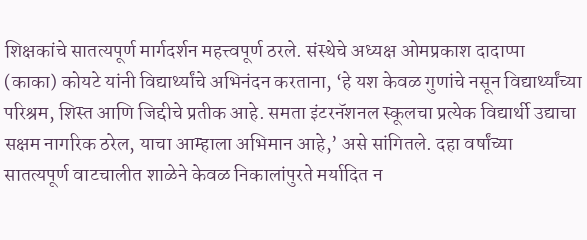शिक्षकांचे सातत्यपूर्ण मार्गदर्शन महत्त्वपूर्ण ठरले. संस्थेचे अध्यक्ष ओमप्रकाश दादाप्पा (काका) कोयटे यांनी विद्यार्थ्यांचे अभिनंदन करताना, ‘हे यश केवळ गुणांचे नसून विद्यार्थ्यांच्या परिश्रम, शिस्त आणि जिद्दीचे प्रतीक आहे. समता इंटरनॅशनल स्कूलचा प्रत्येक विद्यार्थी उद्याचा सक्षम नागरिक ठरेल, याचा आम्हाला अभिमान आहे,’ असे सांगितले. दहा वर्षांच्या सातत्यपूर्ण वाटचालीत शाळेने केवळ निकालांपुरते मर्यादित न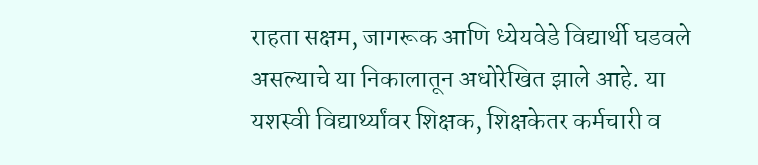राहता सक्षम, जागरूक आणि ध्येयवेडे विद्यार्थी घडवले असल्याचे या निकालातून अधोरेखित झाले आहे. या यशस्वी विद्यार्थ्यांवर शिक्षक, शिक्षकेतर कर्मचारी व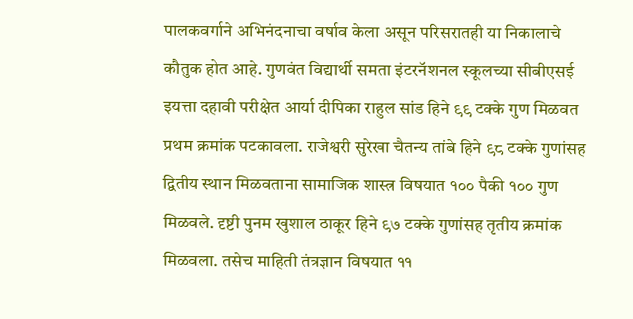पालकवर्गाने अभिनंदनाचा वर्षाव केला असून परिसरातही या निकालाचे कौतुक होत आहे. गुणवंत विद्यार्थी समता इंटरनॅशनल स्कूलच्या सीबीएसई इयत्ता दहावी परीक्षेत आर्या दीपिका राहुल सांड हिने ९९ टक्के गुण मिळवत प्रथम क्रमांक पटकावला. राजेश्वरी सुरेखा चैतन्य तांबे हिने ९८ टक्के गुणांसह द्वितीय स्थान मिळवताना सामाजिक शास्त्र विषयात १०० पैकी १०० गुण मिळवले. दृष्टी पुनम खुशाल ठाकूर हिने ९७ टक्के गुणांसह तृतीय क्रमांक मिळवला. तसेच माहिती तंत्रज्ञान विषयात ११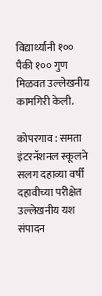विद्यार्थ्यांनी १०० पैकी १०० गुण मिळवत उल्लेखनीय कामगिरी केली.

कोपरगाव : समता इंटरनॅशनल स्कूलने सलग दहाव्या वर्षी दहावीच्या परीक्षेत उल्लेखनीय यश संपादन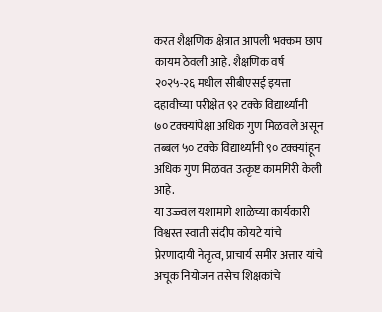करत शैक्षणिक क्षेत्रात आपली भक्कम छाप कायम ठेवली आहे. शैक्षणिक वर्ष २०२५-२६ मधील सीबीएसई इयत्ता दहावीच्या परीक्षेत ९२ टक्के विद्यार्थ्यांनी ७० टक्क्यांपेक्षा अधिक गुण मिळवले असून तब्बल ५० टक्के विद्यार्थ्यांनी ९० टक्क्यांहून अधिक गुण मिळवत उत्कृष्ट कामगिरी केली आहे.
या उज्ज्वल यशामागे शाळेच्या कार्यकारी विश्वस्त स्वाती संदीप कोयटे यांचे प्रेरणादायी नेतृत्व, प्राचार्य समीर अत्तार यांचे अचूक नियोजन तसेच शिक्षकांचे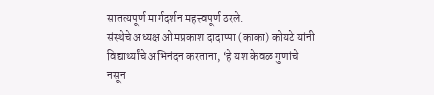सातत्यपूर्ण मार्गदर्शन महत्त्वपूर्ण ठरले.
संस्थेचे अध्यक्ष ओमप्रकाश दादाप्पा (काका) कोयटे यांनी विद्यार्थ्यांचे अभिनंदन करताना, ‘हे यश केवळ गुणांचे नसून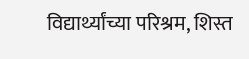विद्यार्थ्यांच्या परिश्रम, शिस्त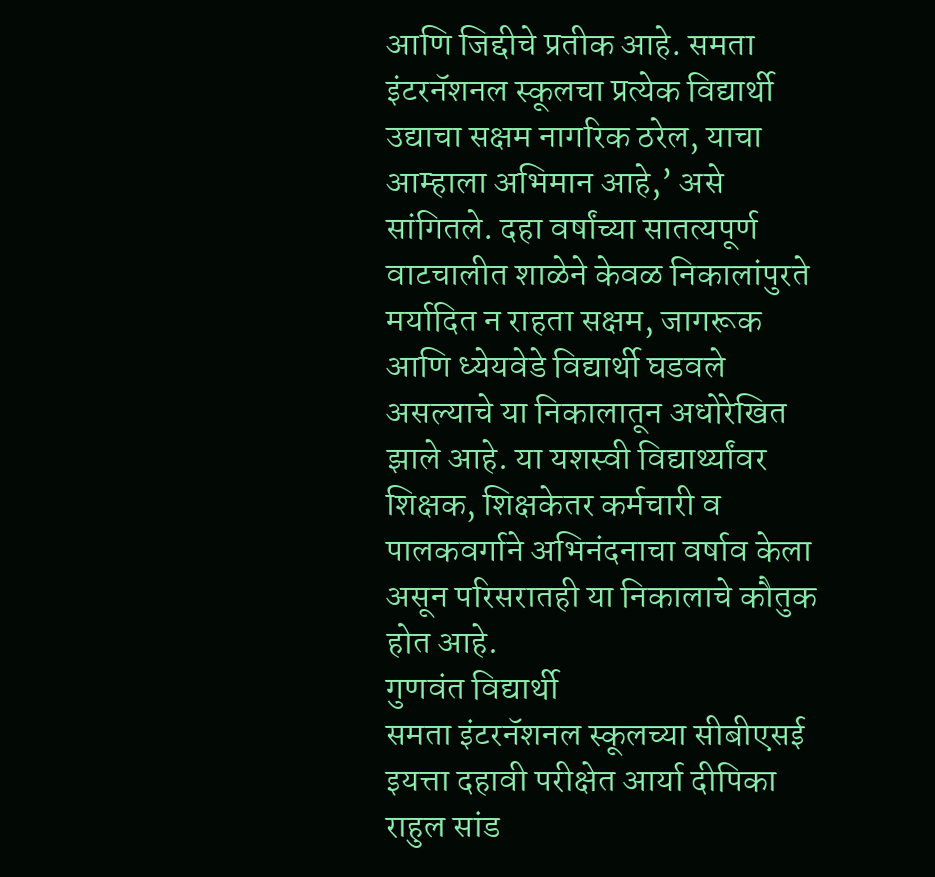आणि जिद्दीचे प्रतीक आहे. समता इंटरनॅशनल स्कूलचा प्रत्येक विद्यार्थी उद्याचा सक्षम नागरिक ठरेल, याचा आम्हाला अभिमान आहे,’ असे सांगितले. दहा वर्षांच्या सातत्यपूर्ण वाटचालीत शाळेने केवळ निकालांपुरते मर्यादित न राहता सक्षम, जागरूक आणि ध्येयवेडे विद्यार्थी घडवले असल्याचे या निकालातून अधोरेखित झाले आहे. या यशस्वी विद्यार्थ्यांवर शिक्षक, शिक्षकेतर कर्मचारी व पालकवर्गाने अभिनंदनाचा वर्षाव केला असून परिसरातही या निकालाचे कौतुक होत आहे.
गुणवंत विद्यार्थी
समता इंटरनॅशनल स्कूलच्या सीबीएसई इयत्ता दहावी परीक्षेत आर्या दीपिका राहुल सांड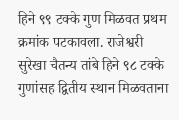हिने ९९ टक्के गुण मिळवत प्रथम क्रमांक पटकावला. राजेश्वरी सुरेखा चैतन्य तांबे हिने ९८ टक्के गुणांसह द्वितीय स्थान मिळवताना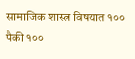सामाजिक शास्त्र विषयात १०० पैकी १००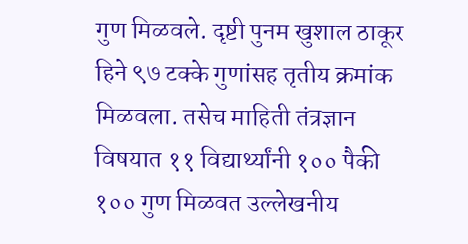गुण मिळवले. दृष्टी पुनम खुशाल ठाकूर हिने ९७ टक्के गुणांसह तृतीय क्रमांक मिळवला. तसेच माहिती तंत्रज्ञान विषयात ११ विद्यार्थ्यांनी १०० पैकी १०० गुण मिळवत उल्लेखनीय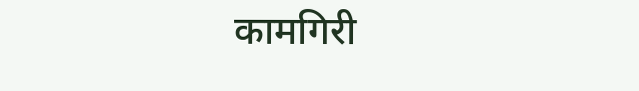कामगिरी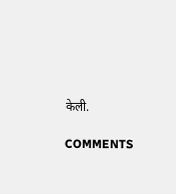केली.

COMMENTS